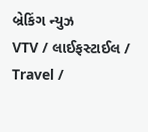બ્રેકિંગ ન્યુઝ
VTV / લાઈફસ્ટાઈલ / Travel /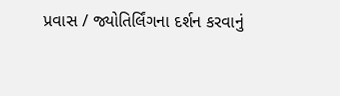પ્રવાસ / જ્યોતિર્લિંગના દર્શન કરવાનું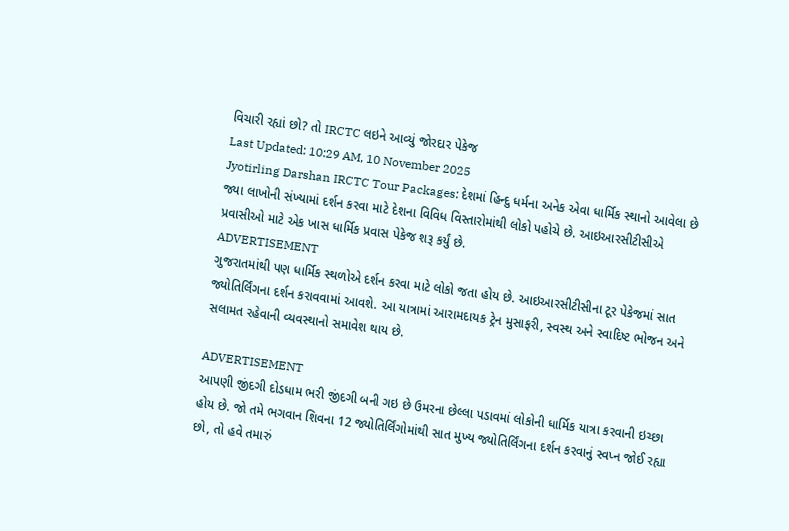વિચારી રહ્યાં છો? તો IRCTC લઇને આવ્યું જોરદાર પેકેજ
Last Updated: 10:29 AM, 10 November 2025
Jyotirling Darshan IRCTC Tour Packages: દેશમાં હિન્દુ ધર્મના અનેક એવા ધાર્મિક સ્થાનો આવેલા છે જ્યા લાખોની સંખ્યામાં દર્શન કરવા માટે દેશના વિવિધ વિસ્તારોમાંથી લોકો પહોચે છે. આઇઆરસીટીસીએ પ્રવાસીઓ માટે એક ખાસ ધાર્મિક પ્રવાસ પેકેજ શરૂ કર્યું છે.
ADVERTISEMENT
ગુજરાતમાંથી પણ ધાર્મિક સ્થળોએ દર્શન કરવા માટે લોકો જતા હોય છે. આઇઆરસીટીસીના ટૂર પેકેજમાં સાત જ્યોતિર્લિંગના દર્શન કરાવવામાં આવશે. આ યાત્રામાં આરામદાયક ટ્રેન મુસાફરી, સ્વસ્થ અને સ્વાદિષ્ટ ભોજન અને સલામત રહેવાની વ્યવસ્થાનો સમાવેશ થાય છે.

ADVERTISEMENT
આપણી જીંદગી દોડધામ ભરી જીંદગી બની ગઇ છે ઉમરના છેલ્લા પડાવમાં લોકોની ધાર્મિક યાત્રા કરવાની ઇચ્છા હોય છે. જો તમે ભગવાન શિવના 12 જ્યોતિર્લિંગોમાંથી સાત મુખ્ય જ્યોતિર્લિંગના દર્શન કરવાનું સ્વપ્ન જોઈ રહ્યા છો, તો હવે તમારું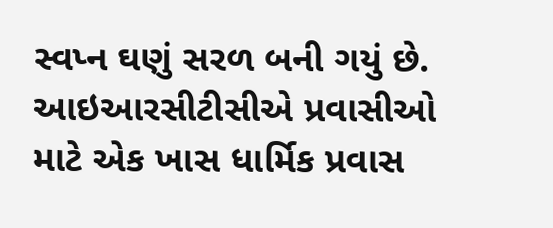સ્વપ્ન ઘણું સરળ બની ગયું છે. આઇઆરસીટીસીએ પ્રવાસીઓ માટે એક ખાસ ધાર્મિક પ્રવાસ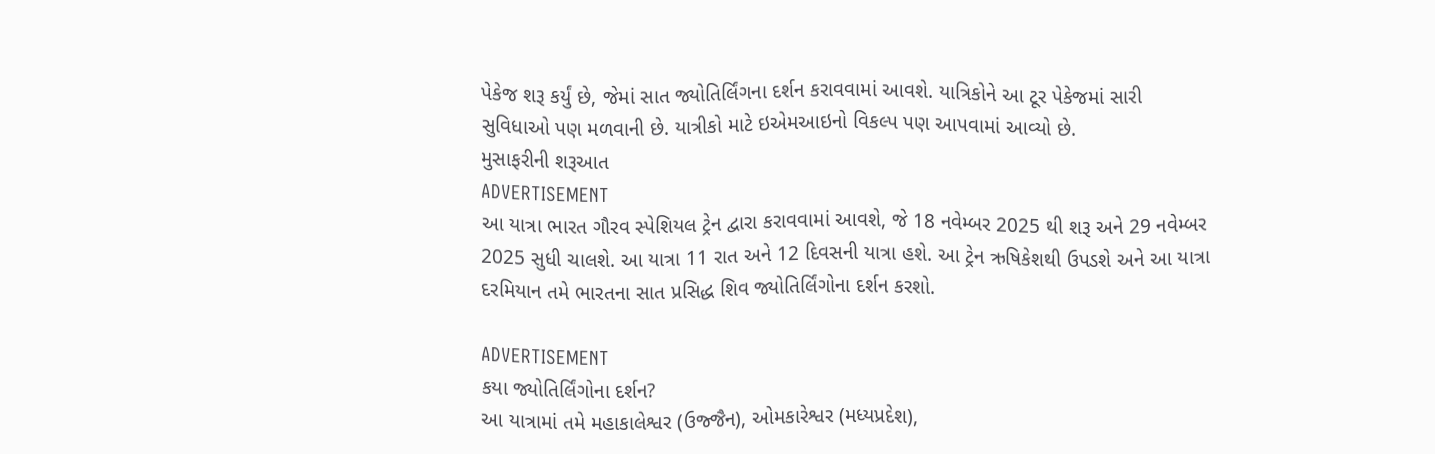પેકેજ શરૂ કર્યું છે, જેમાં સાત જ્યોતિર્લિંગના દર્શન કરાવવામાં આવશે. યાત્રિકોને આ ટૂર પેકેજમાં સારી સુવિધાઓ પણ મળવાની છે. યાત્રીકો માટે ઇએમઆઇનો વિકલ્પ પણ આપવામાં આવ્યો છે.
મુસાફરીની શરૂઆત
ADVERTISEMENT
આ યાત્રા ભારત ગૌરવ સ્પેશિયલ ટ્રેન દ્વારા કરાવવામાં આવશે, જે 18 નવેમ્બર 2025 થી શરૂ અને 29 નવેમ્બર 2025 સુધી ચાલશે. આ યાત્રા 11 રાત અને 12 દિવસની યાત્રા હશે. આ ટ્રેન ઋષિકેશથી ઉપડશે અને આ યાત્રા દરમિયાન તમે ભારતના સાત પ્રસિદ્ધ શિવ જ્યોતિર્લિંગોના દર્શન કરશો.

ADVERTISEMENT
કયા જ્યોતિર્લિંગોના દર્શન?
આ યાત્રામાં તમે મહાકાલેશ્વર (ઉજ્જૈન), ઓમકારેશ્વર (મધ્યપ્રદેશ),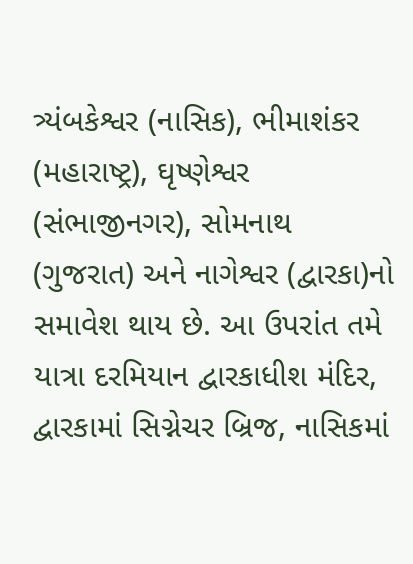ત્ર્યંબકેશ્વર (નાસિક), ભીમાશંકર (મહારાષ્ટ્ર), ઘૃષ્ણેશ્વર (સંભાજીનગર), સોમનાથ (ગુજરાત) અને નાગેશ્વર (દ્વારકા)નો સમાવેશ થાય છે. આ ઉપરાંત તમે યાત્રા દરમિયાન દ્વારકાધીશ મંદિર, દ્વારકામાં સિગ્નેચર બ્રિજ, નાસિકમાં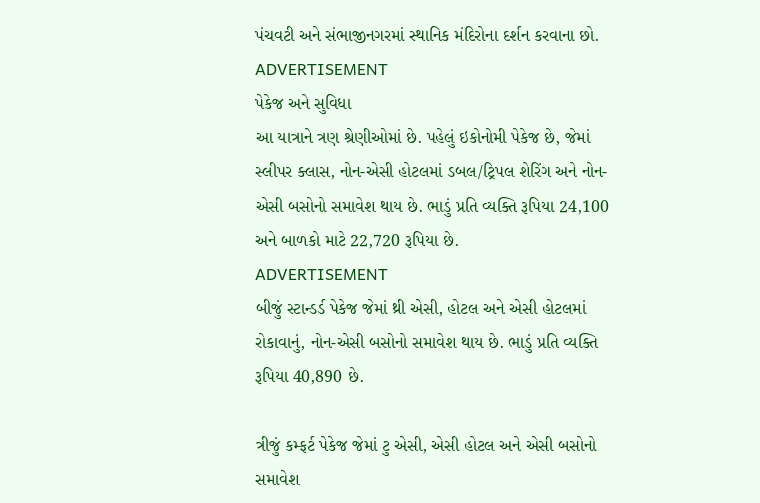પંચવટી અને સંભાજીનગરમાં સ્થાનિક મંદિરોના દર્શન કરવાના છો.
ADVERTISEMENT
પેકેજ અને સુવિધા
આ યાત્રાને ત્રણ શ્રેણીઓમાં છે. પહેલું ઇકોનોમી પેકેજ છે, જેમાં સ્લીપર ક્લાસ, નોન-એસી હોટલમાં ડબલ/ટ્રિપલ શેરિંગ અને નોન-એસી બસોનો સમાવેશ થાય છે. ભાડું પ્રતિ વ્યક્તિ રૂપિયા 24,100 અને બાળકો માટે 22,720 રૂપિયા છે.
ADVERTISEMENT
બીજું સ્ટાન્ડર્ડ પેકેજ જેમાં થ્રી એસી, હોટલ અને એસી હોટલમાં રોકાવાનું, નોન-એસી બસોનો સમાવેશ થાય છે. ભાડું પ્રતિ વ્યક્તિ રૂપિયા 40,890 છે.

ત્રીજું કમ્ફર્ટ પેકેજ જેમાં ટુ એસી, એસી હોટલ અને એસી બસોનો સમાવેશ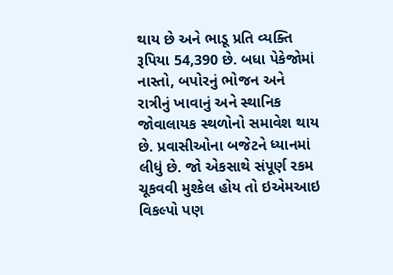થાય છે અને ભાડૂ પ્રતિ વ્યક્તિ રૂપિયા 54,390 છે. બધા પેકેજોમાં નાસ્તો, બપોરનું ભોજન અને રાત્રીનું ખાવાનું અને સ્થાનિક જોવાલાયક સ્થળોનો સમાવેશ થાય છે. પ્રવાસીઓના બજેટને ધ્યાનમાં લીધું છે. જો એકસાથે સંપૂર્ણ રકમ ચૂકવવી મુશ્કેલ હોય તો ઇએમઆઇ વિકલ્પો પણ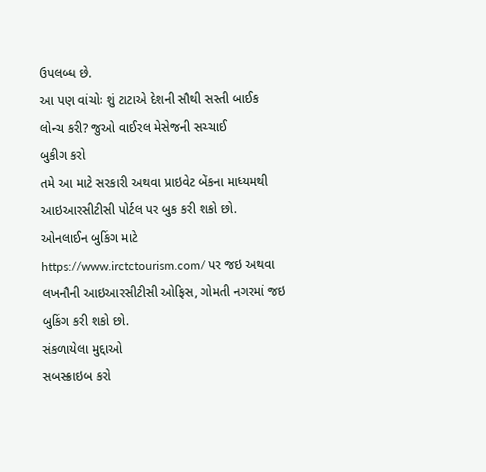ઉપલબ્ધ છે.
આ પણ વાંચોઃ શું ટાટાએ દેશની સૌથી સસ્તી બાઈક લોન્ચ કરી? જુઓ વાઈરલ મેસેજની સચ્ચાઈ
બુકીગ કરો
તમે આ માટે સરકારી અથવા પ્રાઇવેટ બેંકના માધ્યમથી આઇઆરસીટીસી પોર્ટલ પર બુક કરી શકો છો. ઓનલાઈન બુકિંગ માટે https://www.irctctourism.com/ પર જઇ અથવા લખનૌની આઇઆરસીટીસી ઓફિસ, ગોમતી નગરમાં જઇ બુકિંગ કરી શકો છો.
સંકળાયેલા મુદ્દાઓ
સબસ્ક્રાઇબ કરો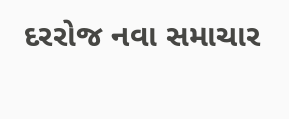દરરોજ નવા સમાચાર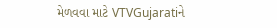મેળવવા માટે VTVGujaratiને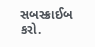સબસ્ક્રાઈબ કરો.